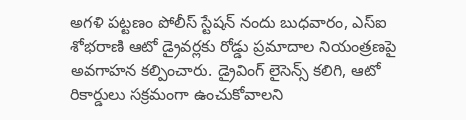అగళి పట్టణం పోలీస్ స్టేషన్ నందు బుధవారం, ఎస్ఐ శోభరాణి ఆటో డ్రైవర్లకు రోడ్డు ప్రమాదాల నియంత్రణపై అవగాహన కల్పించారు. డ్రైవింగ్ లైసెన్స్ కలిగి, ఆటో రికార్డులు సక్రమంగా ఉంచుకోవాలని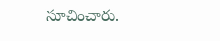సూచించారు.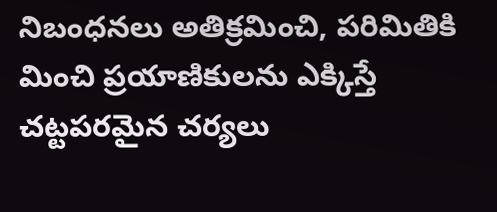నిబంధనలు అతిక్రమించి, పరిమితికి మించి ప్రయాణికులను ఎక్కిస్తే చట్టపరమైన చర్యలు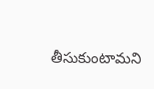తీసుకుంటామని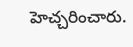హెచ్చరించారు.